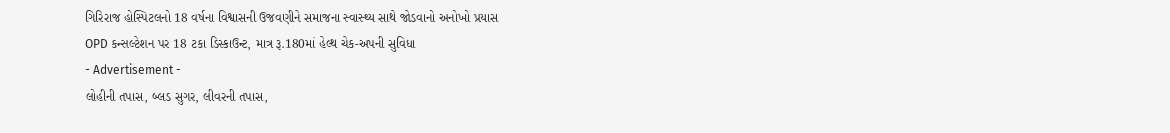ગિરિરાજ હોસ્પિટલનો 18 વર્ષના વિશ્વાસની ઉજવણીને સમાજના સ્વાસ્થ્ય સાથે જોડવાનો અનોખો પ્રયાસ
OPD કન્સલ્ટેશન પર 18 ટકા ડિસ્કાઉન્ટ, માત્ર રૂ.180માં હેલ્થ ચેક-અપની સુવિધા
- Advertisement -
લોહીની તપાસ, બ્લડ સુગર, લીવરની તપાસ,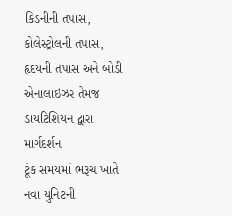કિડનીની તપાસ, કોલેસ્ટ્રોલની તપાસ, હૃદયની તપાસ અને બોડી એનાલાઇઝર તેમજ ડાયટિશિયન દ્વારા માર્ગદર્શન
ટૂંક સમયમાં ભરૂચ ખાતે નવા યુનિટની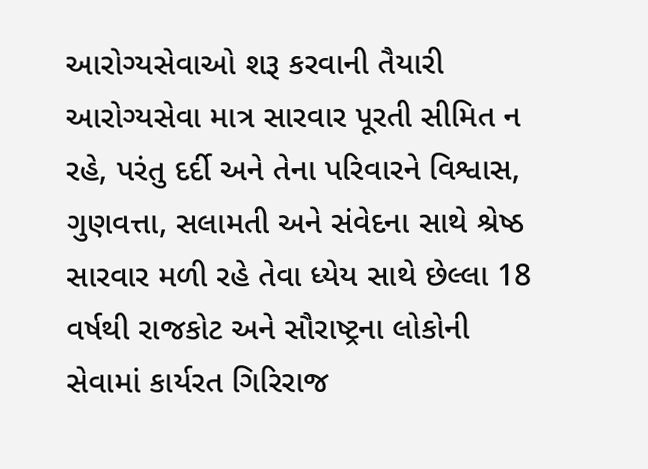આરોગ્યસેવાઓ શરૂ કરવાની તૈયારી
આરોગ્યસેવા માત્ર સારવાર પૂરતી સીમિત ન રહે, પરંતુ દર્દી અને તેના પરિવારને વિશ્વાસ, ગુણવત્તા, સલામતી અને સંવેદના સાથે શ્રેષ્ઠ સારવાર મળી રહે તેવા ધ્યેય સાથે છેલ્લા 18 વર્ષથી રાજકોટ અને સૌરાષ્ટ્રના લોકોની
સેવામાં કાર્યરત ગિરિરાજ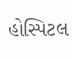હોસ્પિટલ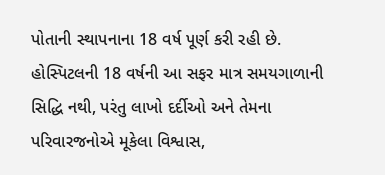પોતાની સ્થાપનાના 18 વર્ષ પૂર્ણ કરી રહી છે. હોસ્પિટલની 18 વર્ષની આ સફર માત્ર સમયગાળાની સિદ્ધિ નથી, પરંતુ લાખો દર્દીઓ અને તેમના પરિવારજનોએ મૂકેલા વિશ્વાસ,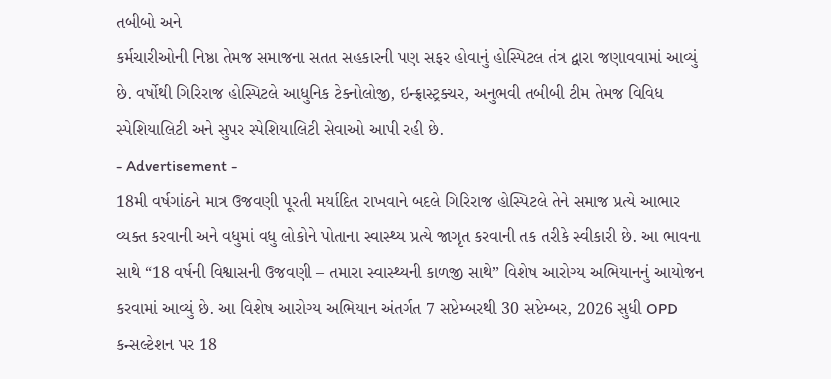તબીબો અને
કર્મચારીઓની નિષ્ઠા તેમજ સમાજના સતત સહકારની પણ સફર હોવાનું હોસ્પિટલ તંત્ર દ્વારા જણાવવામાં આવ્યું છે. વર્ષોથી ગિરિરાજ હોસ્પિટલે આધુનિક ટેક્નોલોજી, ઇન્ફ્રાસ્ટ્રક્ચર, અનુભવી તબીબી ટીમ તેમજ વિવિધ
સ્પેશિયાલિટી અને સુપર સ્પેશિયાલિટી સેવાઓ આપી રહી છે.
- Advertisement -
18મી વર્ષગાંઠને માત્ર ઉજવણી પૂરતી મર્યાદિત રાખવાને બદલે ગિરિરાજ હોસ્પિટલે તેને સમાજ પ્રત્યે આભાર વ્યક્ત કરવાની અને વધુમાં વધુ લોકોને પોતાના સ્વાસ્થ્ય પ્રત્યે જાગૃત કરવાની તક તરીકે સ્વીકારી છે. આ ભાવના
સાથે “18 વર્ષની વિશ્વાસની ઉજવણી – તમારા સ્વાસ્થ્યની કાળજી સાથે” વિશેષ આરોગ્ય અભિયાનનું આયોજન કરવામાં આવ્યું છે. આ વિશેષ આરોગ્ય અભિયાન અંતર્ગત 7 સપ્ટેમ્બરથી 30 સપ્ટેમ્બર, 2026 સુધી OPD
કન્સલ્ટેશન પર 18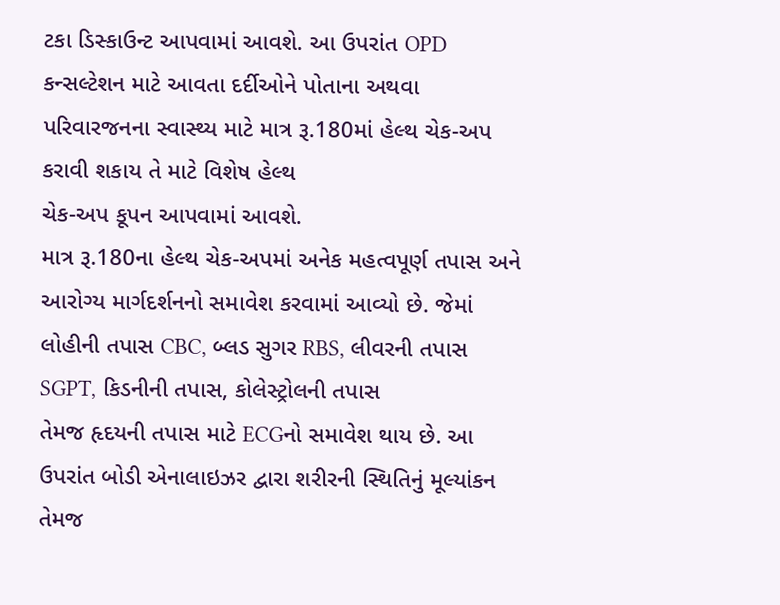ટકા ડિસ્કાઉન્ટ આપવામાં આવશે. આ ઉપરાંત OPD કન્સલ્ટેશન માટે આવતા દર્દીઓને પોતાના અથવા પરિવારજનના સ્વાસ્થ્ય માટે માત્ર રૂ.180માં હેલ્થ ચેક-અપ કરાવી શકાય તે માટે વિશેષ હેલ્થ
ચેક-અપ કૂપન આપવામાં આવશે.
માત્ર રૂ.180ના હેલ્થ ચેક-અપમાં અનેક મહત્વપૂર્ણ તપાસ અને આરોગ્ય માર્ગદર્શનનો સમાવેશ કરવામાં આવ્યો છે. જેમાં લોહીની તપાસ CBC, બ્લડ સુગર RBS, લીવરની તપાસ SGPT, કિડનીની તપાસ, કોલેસ્ટ્રોલની તપાસ
તેમજ હૃદયની તપાસ માટે ECGનો સમાવેશ થાય છે. આ ઉપરાંત બોડી એનાલાઇઝર દ્વારા શરીરની સ્થિતિનું મૂલ્યાંકન તેમજ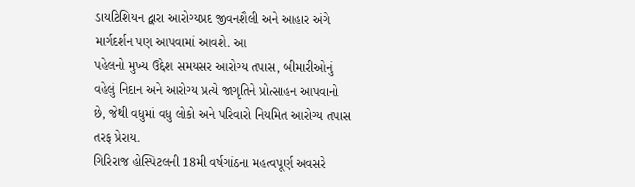ડાયટિશિયન દ્વારા આરોગ્યપ્રદ જીવનશૈલી અને આહાર અંગે માર્ગદર્શન પણ આપવામાં આવશે. આ
પહેલનો મુખ્ય ઉદ્દેશ સમયસર આરોગ્ય તપાસ, બીમારીઓનું વહેલું નિદાન અને આરોગ્ય પ્રત્યે જાગૃતિને પ્રોત્સાહન આપવાનો છે, જેથી વધુમાં વધુ લોકો અને પરિવારો નિયમિત આરોગ્ય તપાસ તરફ પ્રેરાય.
ગિરિરાજ હોસ્પિટલની 18મી વર્ષગાંઠના મહત્વપૂર્ણ અવસરે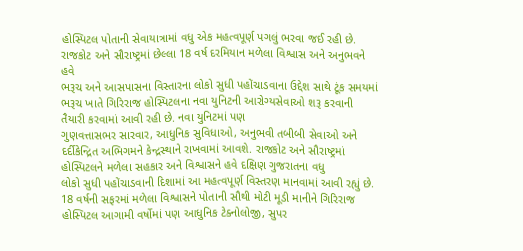હોસ્પિટલ પોતાની સેવાયાત્રામાં વધુ એક મહત્વપૂર્ણ પગલું ભરવા જઈ રહી છે. રાજકોટ અને સૌરાષ્ટ્રમાં છેલ્લા 18 વર્ષ દરમિયાન મળેલા વિશ્વાસ અને અનુભવને હવે
ભરૂચ અને આસપાસના વિસ્તારના લોકો સુધી પહોંચાડવાના ઉદ્દેશ સાથે ટૂંક સમયમાં ભરૂચ ખાતે ગિરિરાજ હોસ્પિટલના નવા યુનિટની આરોગ્યસેવાઓ શરૂ કરવાની તૈયારી કરવામાં આવી રહી છે. નવા યુનિટમાં પણ
ગુણવત્તાસભર સારવાર, આધુનિક સુવિધાઓ, અનુભવી તબીબી સેવાઓ અને દર્દીકેન્દ્રિત અભિગમને કેન્દ્રસ્થાને રાખવામાં આવશે. રાજકોટ અને સૌરાષ્ટ્રમાં હોસ્પિટલને મળેલા સહકાર અને વિશ્વાસને હવે દક્ષિણ ગુજરાતના વધુ
લોકો સુધી પહોંચાડવાની દિશામાં આ મહત્વપૂર્ણ વિસ્તરણ માનવામાં આવી રહ્યું છે.
18 વર્ષની સફરમાં મળેલા વિશ્વાસને પોતાની સૌથી મોટી મૂડી માનીને ગિરિરાજ હોસ્પિટલ આગામી વર્ષોમાં પણ આધુનિક ટેક્નોલોજી, સુપર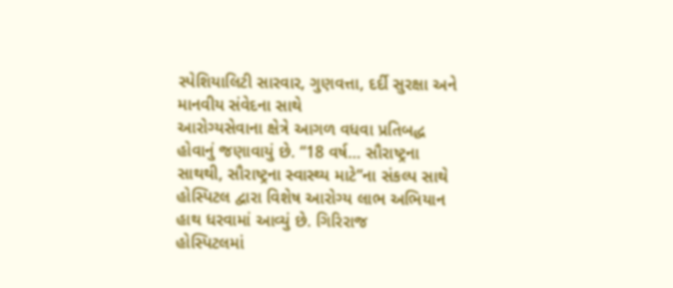સ્પેશિયાલિટી સારવાર, ગુણવત્તા, દર્દી સુરક્ષા અને માનવીય સંવેદના સાથે
આરોગ્યસેવાના ક્ષેત્રે આગળ વધવા પ્રતિબદ્ધ હોવાનું જણાવાયું છે. “18 વર્ષ… સૌરાષ્ટ્રના સાથથી, સૌરાષ્ટ્રના સ્વાસ્થ્ય માટે”ના સંકલ્પ સાથે હોસ્પિટલ દ્વારા વિશેષ આરોગ્ય લાભ અભિયાન હાથ ધરવામાં આવ્યું છે. ગિરિરાજ
હોસ્પિટલમાં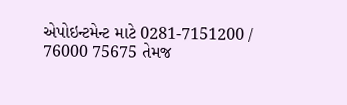એપોઇન્ટમેન્ટ માટે 0281-7151200 / 76000 75675 તેમજ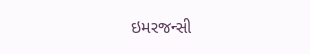ઇમરજન્સી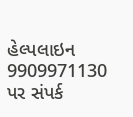હેલ્પલાઇન 9909971130 પર સંપર્ક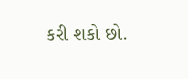કરી શકો છો.